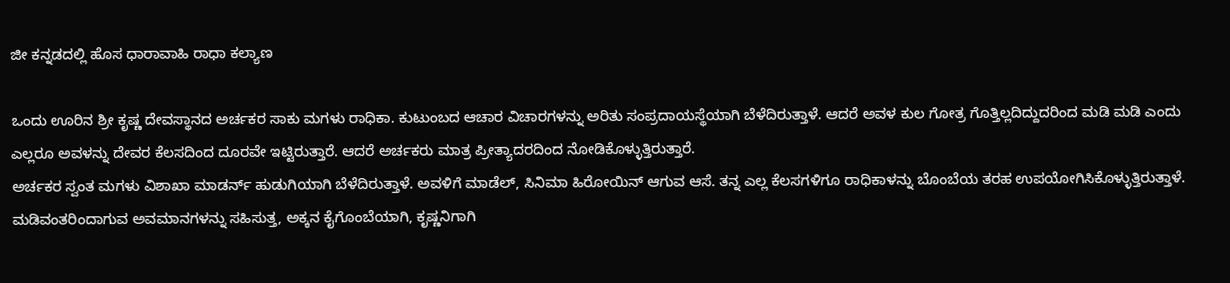ಜೀ ಕನ್ನಡದಲ್ಲಿ ಹೊಸ ಧಾರಾವಾಹಿ ರಾಧಾ ಕಲ್ಯಾಣ

ಒಂದು ಊರಿನ ಶ್ರೀ ಕೃಷ್ಣ ದೇವಸ್ಥಾನದ ಅರ್ಚಕರ ಸಾಕು ಮಗಳು ರಾಧಿಕಾ. ಕುಟುಂಬದ ಆಚಾರ ವಿಚಾರಗಳನ್ನು ಅರಿತು ಸಂಪ್ರದಾಯಸ್ಥೆಯಾಗಿ ಬೆಳೆದಿರುತ್ತಾಳೆ. ಆದರೆ ಅವಳ ಕುಲ ಗೋತ್ರ ಗೊತ್ತಿಲ್ಲದಿದ್ದುದರಿಂದ ಮಡಿ ಮಡಿ ಎಂದು ಎಲ್ಲರೂ ಅವಳನ್ನು ದೇವರ ಕೆಲಸದಿಂದ ದೂರವೇ ಇಟ್ಟಿರುತ್ತಾರೆ. ಆದರೆ ಅರ್ಚಕರು ಮಾತ್ರ ಪ್ರೀತ್ಯಾದರದಿಂದ ನೋಡಿಕೊಳ್ಳುತ್ತಿರುತ್ತಾರೆ.
ಅರ್ಚಕರ ಸ್ವಂತ ಮಗಳು ವಿಶಾಖಾ ಮಾಡರ್ನ್ ಹುಡುಗಿಯಾಗಿ ಬೆಳೆದಿರುತ್ತಾಳೆ. ಅವಳಿಗೆ ಮಾಡೆಲ್, ಸಿನಿಮಾ ಹಿರೋಯಿನ್ ಆಗುವ ಆಸೆ. ತನ್ನ ಎಲ್ಲ ಕೆಲಸಗಳಿಗೂ ರಾಧಿಕಾಳನ್ನು ಬೊಂಬೆಯ ತರಹ ಉಪಯೋಗಿಸಿಕೊಳ್ಳುತ್ತಿರುತ್ತಾಳೆ. ಮಡಿವಂತರಿಂದಾಗುವ ಅವಮಾನಗಳನ್ನು ಸಹಿಸುತ್ತ, ಅಕ್ಕನ ಕೈಗೊಂಬೆಯಾಗಿ, ಕೃಷ್ಣನಿಗಾಗಿ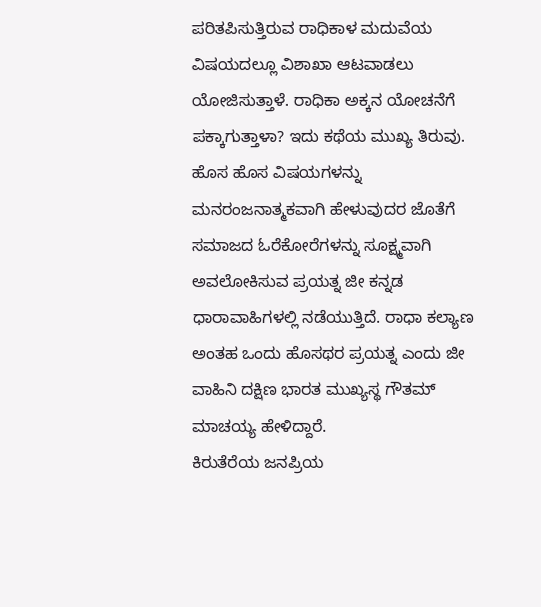ಪರಿತಪಿಸುತ್ತಿರುವ ರಾಧಿಕಾಳ ಮದುವೆಯ ವಿಷಯದಲ್ಲೂ ವಿಶಾಖಾ ಆಟವಾಡಲು ಯೋಜಿಸುತ್ತಾಳೆ. ರಾಧಿಕಾ ಅಕ್ಕನ ಯೋಚನೆಗೆ ಪಕ್ಕಾಗುತ್ತಾಳಾ? ಇದು ಕಥೆಯ ಮುಖ್ಯ ತಿರುವು.
ಹೊಸ ಹೊಸ ವಿಷಯಗಳನ್ನು ಮನರಂಜನಾತ್ಮಕವಾಗಿ ಹೇಳುವುದರ ಜೊತೆಗೆ ಸಮಾಜದ ಓರೆಕೋರೆಗಳನ್ನು ಸೂಕ್ಷ್ಮವಾಗಿ ಅವಲೋಕಿಸುವ ಪ್ರಯತ್ನ ಜೀ ಕನ್ನಡ ಧಾರಾವಾಹಿಗಳಲ್ಲಿ ನಡೆಯುತ್ತಿದೆ. ರಾಧಾ ಕಲ್ಯಾಣ ಅಂತಹ ಒಂದು ಹೊಸಥರ ಪ್ರಯತ್ನ ಎಂದು ಜೀ ವಾಹಿನಿ ದಕ್ಷಿಣ ಭಾರತ ಮುಖ್ಯಸ್ಥ ಗೌತಮ್ ಮಾಚಯ್ಯ ಹೇಳಿದ್ದಾರೆ.
ಕಿರುತೆರೆಯ ಜನಪ್ರಿಯ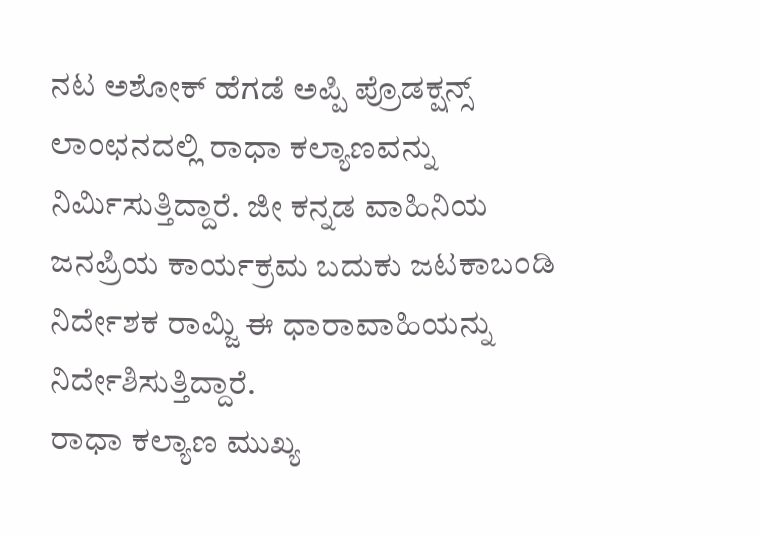ನಟ ಅಶೋಕ್ ಹೆಗಡೆ ಅಪ್ಪಿ ಪ್ರೊಡಕ್ಷನ್ಸ್ ಲಾಂಛನದಲ್ಲಿ ರಾಧಾ ಕಲ್ಯಾಣವನ್ನು ನಿರ್ಮಿಸುತ್ತಿದ್ದಾರೆ. ಜೀ ಕನ್ನಡ ವಾಹಿನಿಯ ಜನಪ್ರಿಯ ಕಾರ್ಯಕ್ರಮ ಬದುಕು ಜಟಕಾಬಂಡಿ ನಿರ್ದೇಶಕ ರಾಮ್ಜಿ ಈ ಧಾರಾವಾಹಿಯನ್ನು ನಿರ್ದೇಶಿಸುತ್ತಿದ್ದಾರೆ.
ರಾಧಾ ಕಲ್ಯಾಣ ಮುಖ್ಯ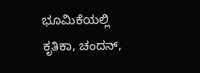ಭೂಮಿಕೆಯಲ್ಲಿ ಕೃತಿಕಾ, ಚಂದನ್,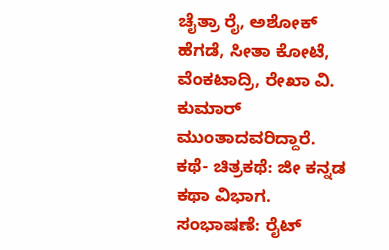ಚೈತ್ರಾ ರೈ, ಅಶೋಕ್ ಹೆಗಡೆ, ಸೀತಾ ಕೋಟೆ, ವೆಂಕಟಾದ್ರಿ, ರೇಖಾ ವಿ. ಕುಮಾರ್ ಮುಂತಾದವರಿದ್ದಾರೆ. ಕಥೆ- ಚಿತ್ರಕಥೆ: ಜೀ ಕನ್ನಡ ಕಥಾ ವಿಭಾಗ. ಸಂಭಾಷಣೆ: ರೈಟ್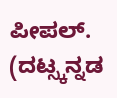ಪೀಪಲ್. (ದಟ್ಸ್ಕನ್ನಡ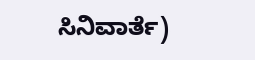ಸಿನಿವಾರ್ತೆ)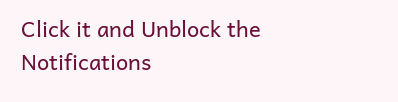Click it and Unblock the Notifications